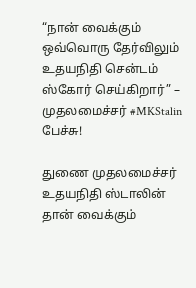“நான் வைக்கும் ஒவ்வொரு தேர்விலும் உதயநிதி சென்டம் ஸ்கோர் செய்கிறார்” – முதலமைச்சர் #MKStalin பேச்சு!

துணை முதலமைச்சர் உதயநிதி ஸ்டாலின் தான் வைக்கும்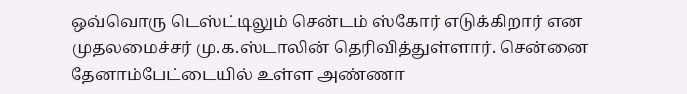ஒவ்வொரு டெஸ்ட்டிலும் சென்டம் ஸ்கோர் எடுக்கிறார் என முதலமைச்சர் மு.க.ஸ்டாலின் தெரிவித்துள்ளார். சென்னை தேனாம்பேட்டையில் உள்ள அண்ணா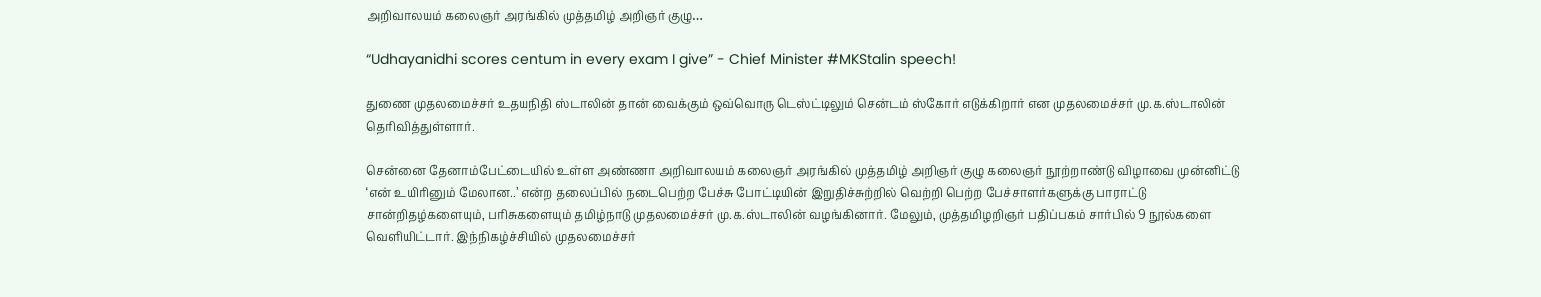அறிவாலயம் கலைஞர் அரங்கில் முத்தமிழ் அறிஞர் குழு…

“Udhayanidhi scores centum in every exam I give” - Chief Minister #MKStalin speech!

துணை முதலமைச்சர் உதயநிதி ஸ்டாலின் தான் வைக்கும் ஒவ்வொரு டெஸ்ட்டிலும் சென்டம் ஸ்கோர் எடுக்கிறார் என முதலமைச்சர் மு.க.ஸ்டாலின் தெரிவித்துள்ளார்.

சென்னை தேனாம்பேட்டையில் உள்ள அண்ணா அறிவாலயம் கலைஞர் அரங்கில் முத்தமிழ் அறிஞர் குழு கலைஞர் நூற்றாண்டு விழாவை முன்னிட்டு ‘என் உயிரினும் மேலான..’ என்ற தலைப்பில் நடைபெற்ற பேச்சு போட்டியின் இறுதிச்சுற்றில் வெற்றி பெற்ற பேச்சாளர்களுக்கு பாராட்டு சான்றிதழ்களையும், பரிசுகளையும் தமிழ்நாடு முதலமைச்சர் மு.க.ஸ்டாலின் வழங்கினார். மேலும், முத்தமிழறிஞர் பதிப்பகம் சார்பில் 9 நூல்களை வெளியிட்டார். இந்நிகழ்ச்சியில் முதலமைச்சர்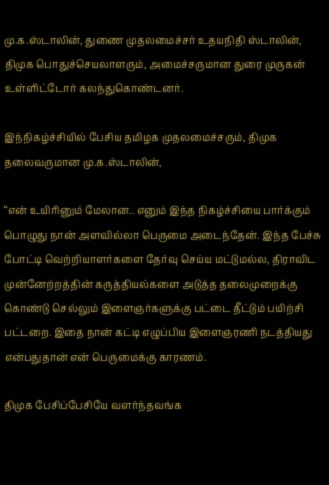மு.க.ஸ்டாலின், துணை முதலமைச்சர் உதயநிதி ஸ்டாலின், திமுக பொதுச்செயலாளரும், அமைச்சருமான துரை முருகன் உள்ளிட்டோர் கலந்துகொண்டனர்.

இந்நிகழ்ச்சியில் பேசிய தமிழக முதலமைச்சரும், திமுக தலைவருமான மு.க.ஸ்டாலின்,

“என் உயிரினும் மேலான.. எனும் இந்த நிகழ்ச்சியை பார்க்கும் பொழுது நான் அளவில்லா பெருமை அடைந்தேன். இந்த பேச்சு போட்டி வெற்றியாளர்களை தேர்வு செய்ய மட்டுமல்ல, திராவிட முன்னேற்றத்தின் கருத்தியல்களை அடுத்த தலைமுறைக்கு கொண்டு செல்லும் இளைஞர்களுக்கு பட்டை தீட்டும் பயிற்சி பட்டறை. இதை நான் கட்டி எழுப்பிய இளைஞரணி நடத்தியது என்பதுதான் என் பெருமைக்கு காரணம்.

திமுக பேசிப்பேசியே வளர்ந்தவங்க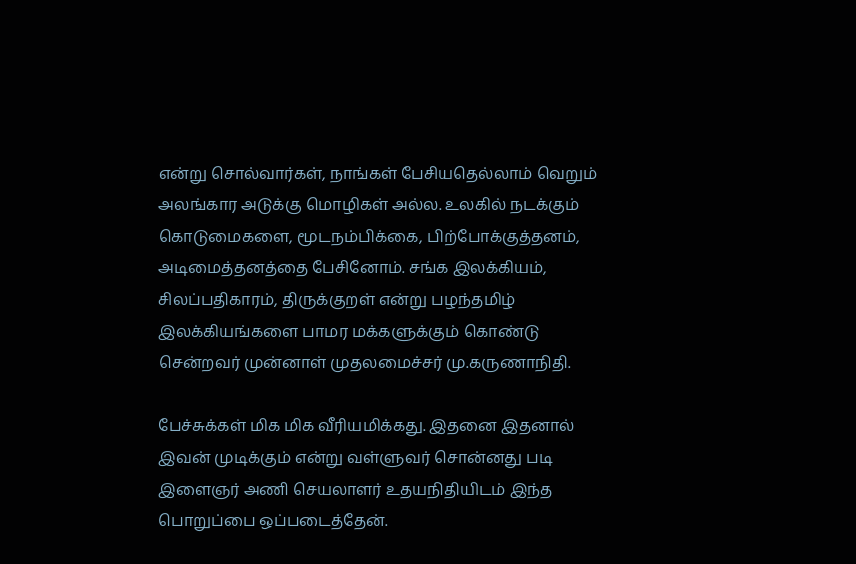என்று சொல்வார்கள், நாங்கள் பேசியதெல்லாம் வெறும் அலங்கார அடுக்கு மொழிகள் அல்ல. உலகில் நடக்கும் கொடுமைகளை, மூடநம்பிக்கை, பிற்போக்குத்தனம், அடிமைத்தனத்தை பேசினோம். சங்க இலக்கியம், சிலப்பதிகாரம், திருக்குறள் என்று பழந்தமிழ் இலக்கியங்களை பாமர மக்களுக்கும் கொண்டு சென்றவர் முன்னாள் முதலமைச்சர் மு.கருணாநிதி.

பேச்சுக்கள் மிக மிக வீரியமிக்கது. இதனை இதனால் இவன் முடிக்கும் என்று வள்ளுவர் சொன்னது படி இளைஞர் அணி செயலாளர் உதயநிதியிடம் இந்த பொறுப்பை ஒப்படைத்தேன்.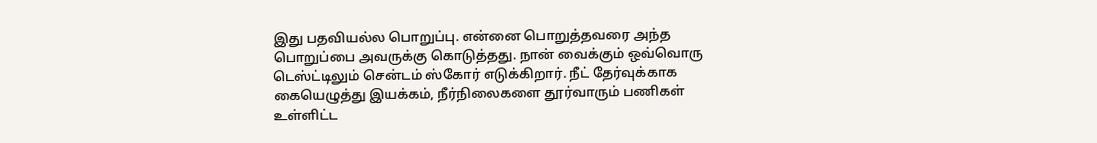இது பதவியல்ல பொறுப்பு. என்னை பொறுத்தவரை அந்த பொறுப்பை அவருக்கு கொடுத்தது. நான் வைக்கும் ஒவ்வொரு டெஸ்ட்டிலும் சென்டம் ஸ்கோர் எடுக்கிறார். நீட் தேர்வுக்காக கையெழுத்து இயக்கம், நீர்நிலைகளை தூர்வாரும் பணிகள் உள்ளிட்ட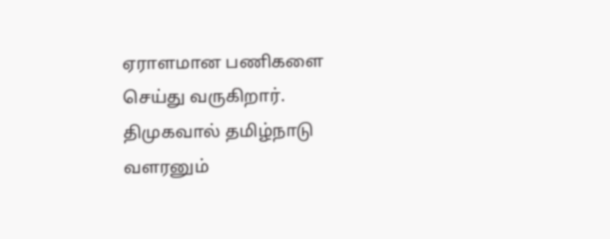ஏராளமான பணிகளை செய்து வருகிறார். திமுகவால் தமிழ்நாடு வளரனும்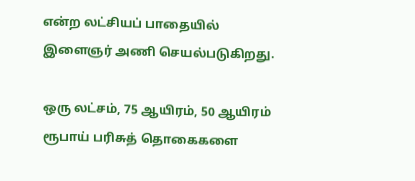என்ற லட்சியப் பாதையில் இளைஞர் அணி செயல்படுகிறது.

ஒரு லட்சம், 75 ஆயிரம், 50 ஆயிரம் ரூபாய் பரிசுத் தொகைகளை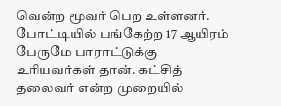வென்ற மூவர் பெற உள்ளனர். போட்டியில் பங்கேற்ற 17 ஆயிரம் பேருமே பாராட்டுக்கு உரியவர்கள் தான். கட்சித் தலைவர் என்ற முறையில்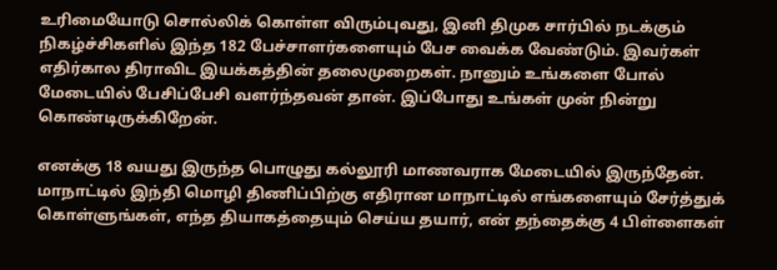உரிமையோடு சொல்லிக் கொள்ள விரும்புவது, இனி திமுக சார்பில் நடக்கும் நிகழ்ச்சிகளில் இந்த 182 பேச்சாளர்களையும் பேச வைக்க வேண்டும். இவர்கள் எதிர்கால திராவிட இயக்கத்தின் தலைமுறைகள். நானும் உங்களை போல் மேடையில் பேசிப்பேசி வளர்ந்தவன் தான். இப்போது உங்கள் முன் நின்று கொண்டிருக்கிறேன்.

எனக்கு 18 வயது இருந்த பொழுது கல்லூரி மாணவராக மேடையில் இருந்தேன். மாநாட்டில் இந்தி மொழி திணிப்பிற்கு எதிரான மாநாட்டில் எங்களையும் சேர்த்துக் கொள்ளுங்கள், எந்த தியாகத்தையும் செய்ய தயார், என் தந்தைக்கு 4 பிள்ளைகள்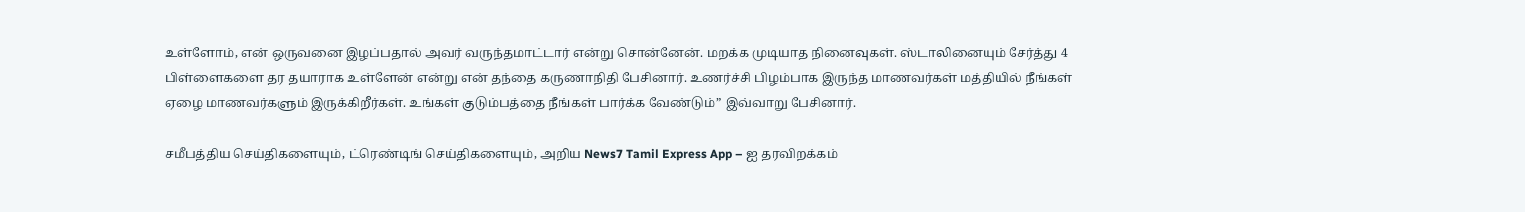உள்ளோம், என் ஒருவனை இழப்பதால் அவர் வருந்தமாட்டார் என்று சொன்னேன். மறக்க முடியாத நினைவுகள். ஸ்டாலினையும் சேர்த்து 4 பிள்ளைகளை தர தயாராக உள்ளேன் என்று என் தந்தை கருணாநிதி பேசினார். உணர்ச்சி பிழம்பாக இருந்த மாணவர்கள் மத்தியில் நீங்கள் ஏழை மாணவர்களும் இருக்கிறீர்கள். உங்கள் குடும்பத்தை நீங்கள் பார்க்க வேண்டும்” இவ்வாறு பேசினார்.

சமீபத்திய செய்திகளையும், ட்ரெண்டிங் செய்திகளையும், அறிய News7 Tamil Express App – ஐ தரவிறக்கம்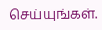செய்யுங்கள்.